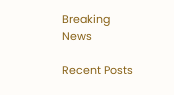Breaking News

Recent Posts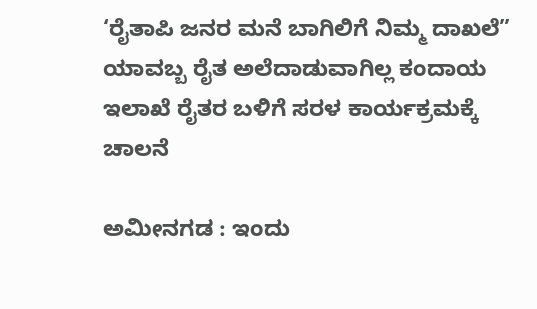‘ರೈತಾಪಿ ಜನರ ಮನೆ ಬಾಗಿಲಿಗೆ ನಿಮ್ಮ ದಾಖಲೆ” ಯಾವಬ್ಬ ರೈತ ಅಲೆದಾಡುವಾಗಿಲ್ಲ ಕಂದಾಯ ಇಲಾಖೆ ರೈತರ ಬಳಿಗೆ ಸರಳ ಕಾರ್ಯಕ್ರಮಕ್ಕೆ ಚಾಲನೆ

ಅಮೀನಗಡ : ಇಂದು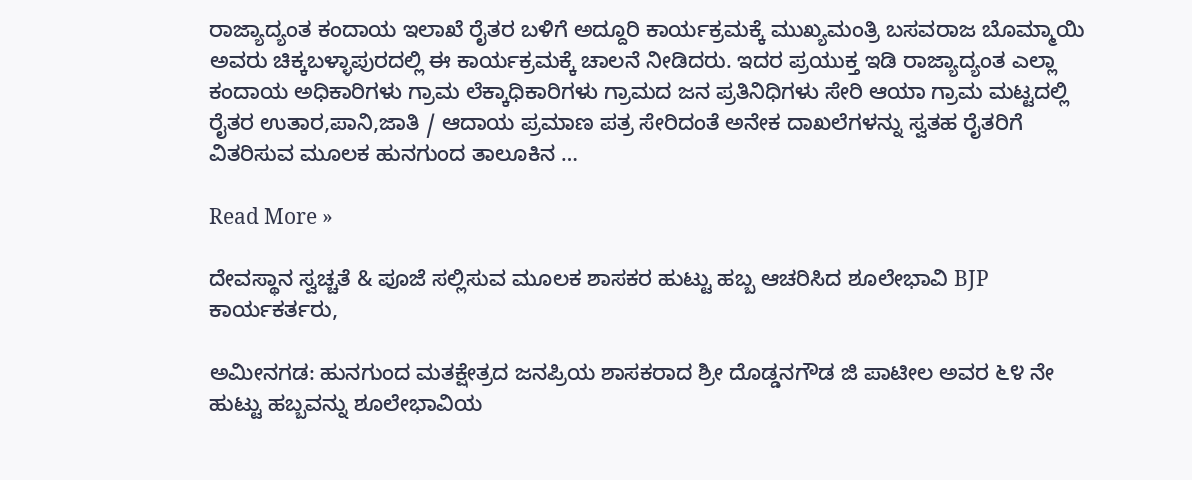ರಾಜ್ಯಾದ್ಯಂತ ಕಂದಾಯ ಇಲಾಖೆ ರೈತರ ಬಳಿಗೆ ಅದ್ದೂರಿ ಕಾರ್ಯಕ್ರಮಕ್ಕೆ ಮುಖ್ಯಮಂತ್ರಿ ಬಸವರಾಜ ಬೊಮ್ಮಾಯಿ ಅವರು ಚಿಕ್ಕಬಳ್ಳಾಪುರದಲ್ಲಿ ಈ ಕಾರ್ಯಕ್ರಮಕ್ಕೆ ಚಾಲನೆ ನೀಡಿದರು. ಇದರ ಪ್ರಯುಕ್ತ ಇಡಿ ರಾಜ್ಯಾದ್ಯಂತ ಎಲ್ಲಾ ಕಂದಾಯ ಅಧಿಕಾರಿಗಳು ಗ್ರಾಮ ಲೆಕ್ಕಾಧಿಕಾರಿಗಳು ಗ್ರಾಮದ ಜನ ಪ್ರತಿನಿಧಿಗಳು ಸೇರಿ ಆಯಾ ಗ್ರಾಮ ಮಟ್ಟದಲ್ಲಿ ರೈತರ ಉತಾರ,ಪಾನಿ,ಜಾತಿ / ಆದಾಯ ಪ್ರಮಾಣ ಪತ್ರ ಸೇರಿದಂತೆ ಅನೇಕ ದಾಖಲೆಗಳನ್ನು ಸ್ವತಹ ರೈತರಿಗೆ ವಿತರಿಸುವ ಮೂಲಕ ಹುನಗುಂದ ತಾಲೂಕಿನ …

Read More »

ದೇವಸ್ಥಾನ ಸ್ವಚ್ಚತೆ & ಪೂಜೆ ಸಲ್ಲಿಸುವ ಮೂಲಕ ಶಾಸಕರ ಹುಟ್ಟು ಹಬ್ಬ ಆಚರಿಸಿದ ಶೂಲೇಭಾವಿ BJP ಕಾರ್ಯಕರ್ತರು,

ಅಮೀನಗಡ: ಹುನಗುಂದ ಮತಕ್ಷೇತ್ರದ ಜನಪ್ರಿಯ ಶಾಸಕರಾದ ಶ್ರೀ ದೊಡ್ಡನಗೌಡ ಜಿ ಪಾಟೀಲ ಅವರ ೬೪ ನೇ ಹುಟ್ಟು ಹಬ್ಬವನ್ನು ಶೂಲೇಭಾವಿಯ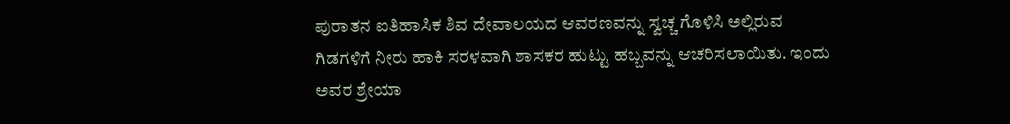ಪುರಾತನ ಐತಿಹಾಸಿಕ ಶಿವ ದೇವಾಲಯದ ಆವರಣವನ್ನು ಸ್ವಚ್ಚ ಗೊಳಿಸಿ ಅಲ್ಲಿರುವ ಗಿಡಗಳಿಗೆ ನೀರು ಹಾಕಿ ಸರಳವಾಗಿ ಶಾಸಕರ ಹುಟ್ಟು ಹಬ್ಬವನ್ನು ಆಚರಿಸಲಾಯಿತು. ಇಂದು ಅವರ ಶ್ರೇಯಾ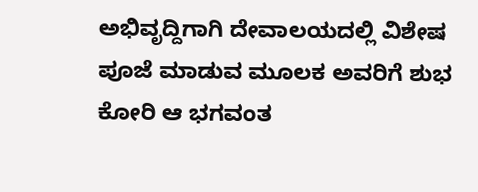ಅಭಿವೃದ್ದಿಗಾಗಿ ದೇವಾಲಯದಲ್ಲಿ ವಿಶೇಷ ಪೂಜೆ ಮಾಡುವ ಮೂಲಕ ಅವರಿಗೆ ಶುಭ ಕೋರಿ ಆ ಭಗವಂತ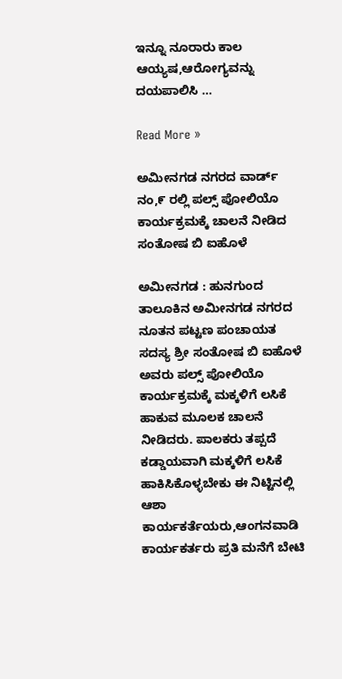ಇನ್ನೂ ನೂರಾರು ಕಾಲ ಆಯ್ಯಷ,ಆರೋಗ್ಯವನ್ನು ದಯಪಾಲಿಸಿ …

Read More »

ಅಮೀನಗಡ ನಗರದ ವಾರ್ಡ್ ನಂ,೯ ರಲ್ಲಿ ಪಲ್ಸ್ ಪೋಲಿಯೊ ಕಾರ್ಯಕ್ರಮಕ್ಕೆ ಚಾಲನೆ ನೀಡಿದ ಸಂತೋಷ ಬಿ ಐಹೊಳೆ

ಅಮೀನಗಡ : ಹುನಗುಂದ ತಾಲೂಕಿನ ಅಮೀನಗಡ ನಗರದ ನೂತನ ಪಟ್ಟಣ ಪಂಚಾಯತ ಸದಸ್ಯ ಶ್ರೀ ಸಂತೋಷ ಬಿ ಐಹೊಳೆ ಅವರು ಪಲ್ಸ್ ಪೋಲಿಯೊ ಕಾರ್ಯಕ್ರಮಕ್ಕೆ ಮಕ್ಕಳಿಗೆ ಲಸಿಕೆ ಹಾಕುವ ಮೂಲಕ ಚಾಲನೆ ನೀಡಿದರು. ಪಾಲಕರು ತಪ್ಪದೆ ಕಡ್ಡಾಯವಾಗಿ ಮಕ್ಕಳಿಗೆ ಲಸಿಕೆ ಹಾಕಿಸಿಕೊಳ್ಳಬೇಕು ಈ ನಿಟ್ಟಿನಲ್ಲಿ ಆಶಾ ಕಾರ್ಯಕರ್ತೆಯರು,ಆಂಗನವಾಡಿ ಕಾರ್ಯಕರ್ತರು ಪ್ರತಿ ಮನೆಗೆ ಬೇಟಿ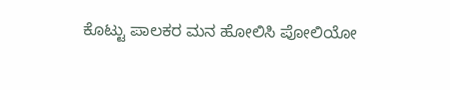ಕೊಟ್ಟು ಪಾಲಕರ ಮನ ಹೋಲಿಸಿ ಪೋಲಿಯೋ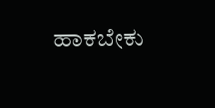ಹಾಕಬೇಕು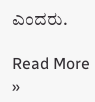ಎಂದರು.

Read More »